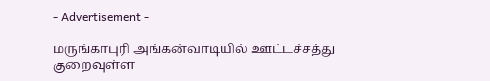- Advertisement -

மருங்காபுரி அங்கன்வாடியில் ஊட்டச்சத்து குறைவுள்ள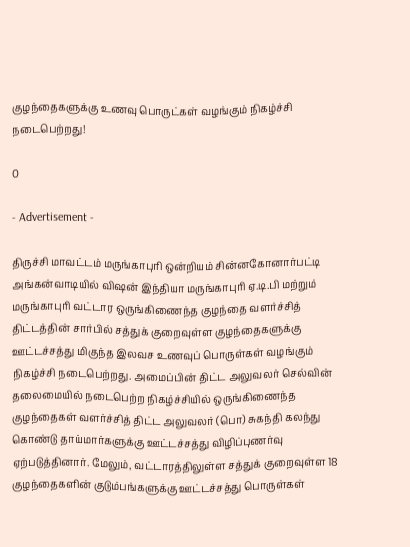குழந்தைகளுக்கு உணவு பொருட்கள் வழங்கும் நிகழ்ச்சி நடைபெற்றது!

0

- Advertisement -

திருச்சி மாவட்டம் மருங்காபுரி ஒன்றியம் சின்னகோனார்பட்டி அங்கன்வாடியில் விஷன் இந்தியா மருங்காபுரி ஏ.டி.பி மற்றும் மருங்காபுரி வட்டார ஒருங்கிணைந்த குழந்தை வளர்ச்சித் திட்டத்தின் சார்பில் சத்துக் குறைவுள்ள குழந்தைகளுக்கு ஊட்டச்சத்து மிகுந்த இலவச உணவுப் பொருள்கள் வழங்கும் நிகழ்ச்சி நடைபெற்றது. அமைப்பின் திட்ட அலுவலர் செல்வின் தலைமையில் நடைபெற்ற நிகழ்ச்சியில் ஒருங்கிணைந்த குழந்தைகள் வளர்ச்சித் திட்ட அலுவலர் (பொ) சுகந்தி கலந்து கொண்டு தாய்மார்களுக்கு ஊட்டச்சத்து விழிப்புணர்வு ஏற்படுத்தினார். மேலும், வட்டாரத்திலுள்ள சத்துக் குறைவுள்ள 18 குழந்தைகளின் குடும்பங்களுக்கு ஊட்டச்சத்து பொருள்கள்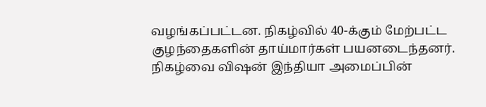வழங்கப்பட்டன. நிகழ்வில் 40-க்கும் மேற்பட்ட குழந்தைகளின் தாய்மார்கள் பயனடைந்தனர். நிகழ்வை விஷன் இந்தியா அமைப்பின்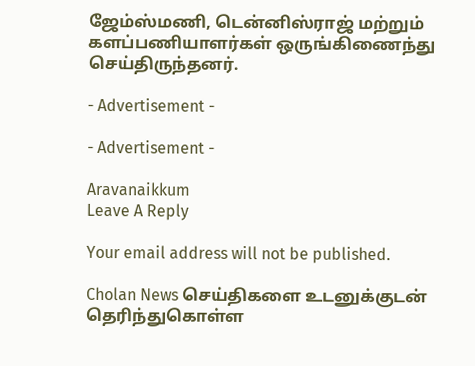ஜேம்ஸ்மணி, டென்னிஸ்ராஜ் மற்றும் களப்பணியாளர்கள் ஒருங்கிணைந்து செய்திருந்தனர்.

- Advertisement -

- Advertisement -

Aravanaikkum
Leave A Reply

Your email address will not be published.

Cholan News செய்திகளை உடனுக்குடன் தெரிந்துகொள்ள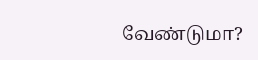வேண்டுமா?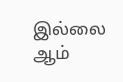இல்லை ஆம்